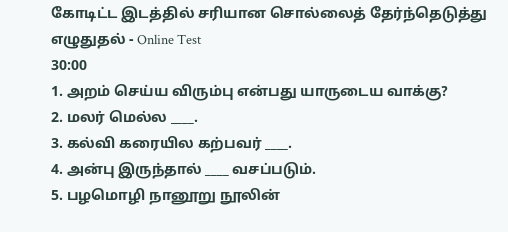கோடிட்ட இடத்தில் சரியான சொல்லைத் தேர்ந்தெடுத்து எழுதுதல் - Online Test
30:00
1. அறம் செய்ய விரும்பு என்பது யாருடைய வாக்கு?
2. மலர் மெல்ல ____.
3. கல்வி கரையில கற்பவர் ____.
4. அன்பு இருந்தால் ____ வசப்படும்.
5. பழமொழி நானூறு நூலின்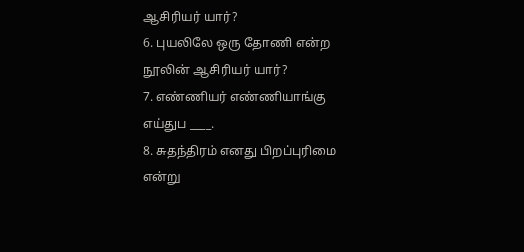ஆசிரியர் யார்?
6. புயலிலே ஒரு தோணி என்ற நூலின் ஆசிரியர் யார்?
7. எண்ணியர் எண்ணியாங்கு எய்துப ____.
8. சுதந்திரம் எனது பிறப்புரிமை என்று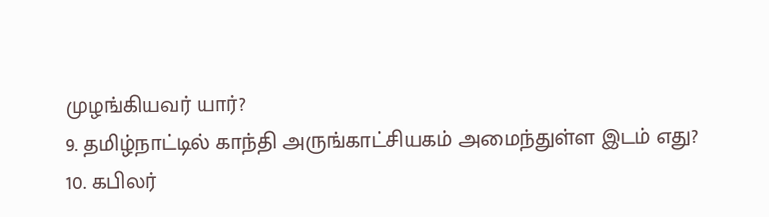முழங்கியவர் யார்?
9. தமிழ்நாட்டில் காந்தி அருங்காட்சியகம் அமைந்துள்ள இடம் எது?
10. கபிலர்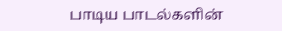பாடிய பாடல்களின்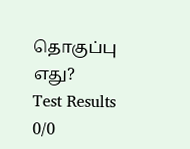தொகுப்பு எது?
Test Results
0/0